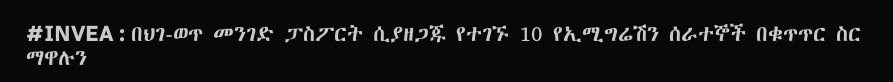#INVEA : በህገ-ወጥ መንገድ ፓስፖርት ሲያዘጋጁ የተገኙ 10 የኢሚግሬሽን ሰራተኞች በቁጥጥር ስር ማዋሉን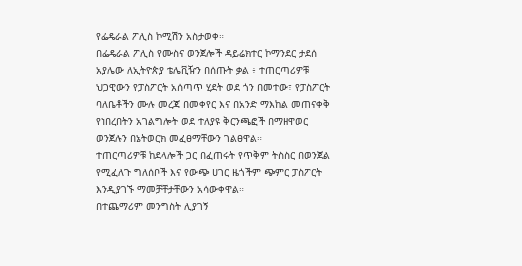የፌዴራል ፖሊስ ኮሚሽን አስታወቀ።
በፌዴራል ፖሊስ የሙስና ወንጀሎች ዳይሬክተር ኮማንደር ታደሰ አያሌው ለኢትዮጵያ ቴሌቪዥን በሰጡት ቃል ፥ ተጠርጣሪዎቹ ህጋዊውን የፓስፖርት አሰጣጥ ሂደት ወደ ጎን በመተው፣ የፓስፖርት ባለቤቶችን ሙሉ መረጃ በመቀየር እና በአንድ ማእከል መጠናቀቅ የነበረበትን አገልግሎት ወደ ተለያዩ ቅርንጫፎች በማዘዋወር ወንጀሉን በኔትወርክ መፈፀማቸውን ገልፀዋል።
ተጠርጣሪዎቹ ከደላሎች ጋር በፈጠሩት የጥቅም ትስስር በወንጀል የሚፈለጉ ግለሰቦች እና የውጭ ሀገር ዜጎችም ጭምር ፓስፖርት እንዲያገኙ ማመቻቸታቸውን አሳውቀዋል።
በተጨማሪም መንግስት ሊያገኝ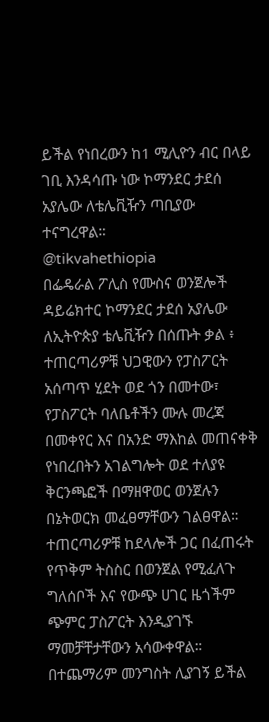ይችል የነበረውን ከ1 ሚሊዮን ብር በላይ ገቢ እንዳሳጡ ነው ኮማንደር ታደሰ አያሌው ለቴሌቪዥን ጣቢያው ተናግረዋል።
@tikvahethiopia
በፌዴራል ፖሊስ የሙስና ወንጀሎች ዳይሬክተር ኮማንደር ታደሰ አያሌው ለኢትዮጵያ ቴሌቪዥን በሰጡት ቃል ፥ ተጠርጣሪዎቹ ህጋዊውን የፓስፖርት አሰጣጥ ሂደት ወደ ጎን በመተው፣ የፓስፖርት ባለቤቶችን ሙሉ መረጃ በመቀየር እና በአንድ ማእከል መጠናቀቅ የነበረበትን አገልግሎት ወደ ተለያዩ ቅርንጫፎች በማዘዋወር ወንጀሉን በኔትወርክ መፈፀማቸውን ገልፀዋል።
ተጠርጣሪዎቹ ከደላሎች ጋር በፈጠሩት የጥቅም ትስስር በወንጀል የሚፈለጉ ግለሰቦች እና የውጭ ሀገር ዜጎችም ጭምር ፓስፖርት እንዲያገኙ ማመቻቸታቸውን አሳውቀዋል።
በተጨማሪም መንግስት ሊያገኝ ይችል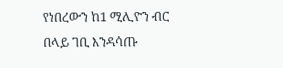የነበረውን ከ1 ሚሊዮን ብር በላይ ገቢ እንዳሳጡ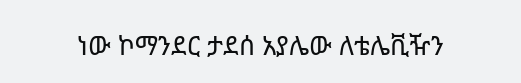ነው ኮማንደር ታደሰ አያሌው ለቴሌቪዥን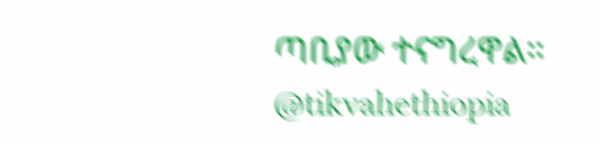ጣቢያው ተናግረዋል።
@tikvahethiopia